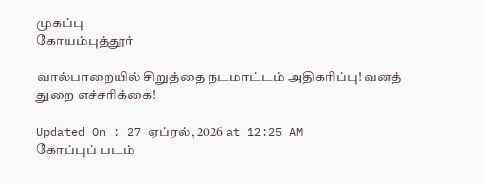முகப்பு
கோயம்புத்தூர்

வால்பாறையில் சிறுத்தை நடமாட்டம் அதிகரிப்பு! வனத் துறை எச்சரிக்கை!

Updated On : 27 ஏப்ரல், 2026 at 12:25 AM
கோப்புப் படம்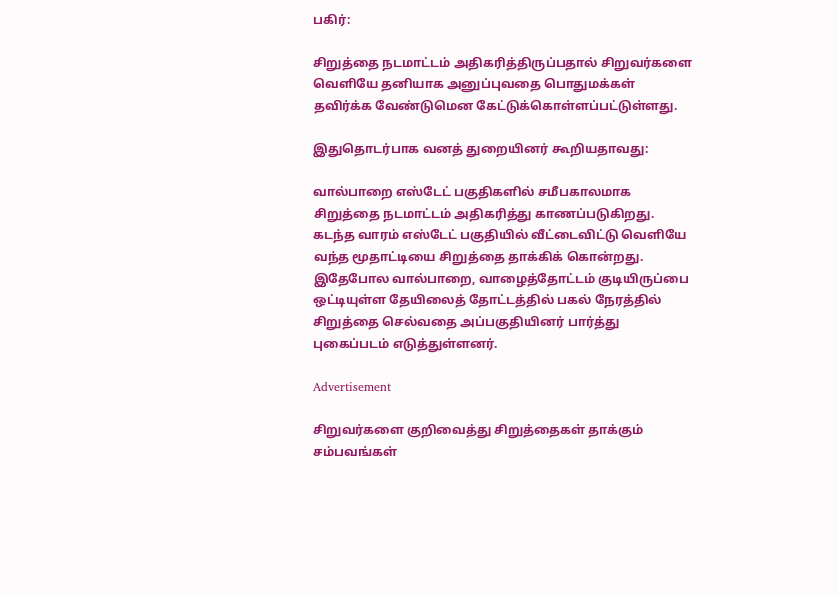பகிர்:

சிறுத்தை நடமாட்டம் அதிகரித்திருப்பதால் சிறுவர்களை வெளியே தனியாக அனுப்புவதை பொதுமக்கள் தவிர்க்க வேண்டுமென கேட்டுக்கொள்ளப்பட்டுள்ளது.

இதுதொடர்பாக வனத் துறையினர் கூறியதாவது:

வால்பாறை எஸ்டேட் பகுதிகளில் சமீபகாலமாக சிறுத்தை நடமாட்டம் அதிகரித்து காணப்படுகிறது. கடந்த வாரம் எஸ்டேட் பகுதியில் வீட்டைவிட்டு வெளியே வந்த மூதாட்டியை சிறுத்தை தாக்கிக் கொன்றது. இதேபோல வால்பாறை, வாழைத்தோட்டம் குடியிருப்பை ஒட்டியுள்ள தேயிலைத் தோட்டத்தில் பகல் நேரத்தில் சிறுத்தை செல்வதை அப்பகுதியினர் பார்த்து புகைப்படம் எடுத்துள்ளனர்.

Advertisement

சிறுவர்களை குறிவைத்து சிறுத்தைகள் தாக்கும் சம்பவங்கள்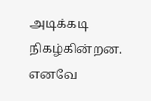அடிக்கடி நிகழ்கின்றன. எனவே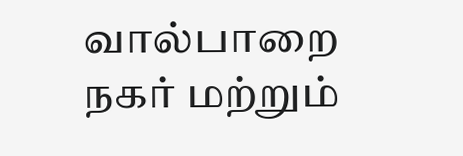வால்பாறை நகர் மற்றும்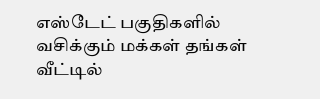எஸ்டேட் பகுதிகளில் வசிக்கும் மக்கள் தங்கள் வீட்டில்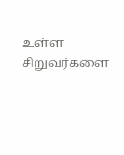உள்ள சிறுவர்களை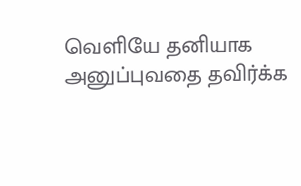வெளியே தனியாக அனுப்புவதை தவிர்க்க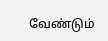வேண்டும்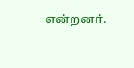என்றனர்.